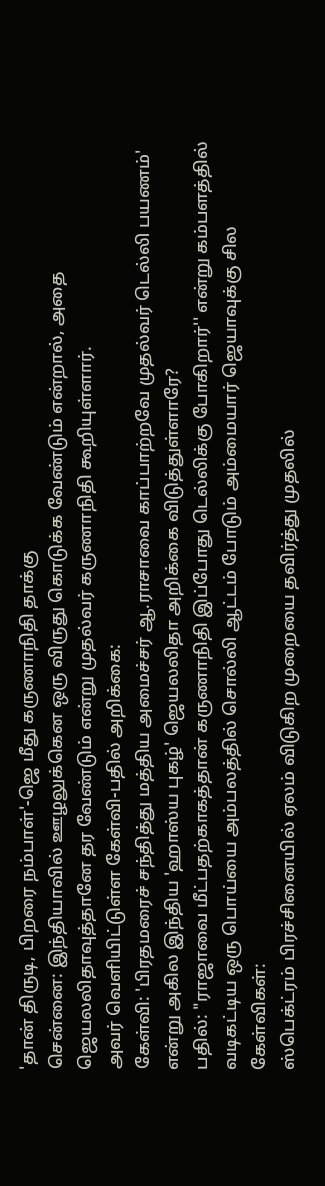'தான் திருடி, பிறரை நம்பாள்'-ஜெ மீது கருணாநிதி தாக்கு
சென்னை: இந்தியாவில் ஊழலுக்கென ஒரு விருது கொடுக்க வேண்டும் என்றால், அதை ஜெயலலிதாவுத்தானே தர வேண்டும் என்று முதல்வர் கருணாநிதி கூறியுள்ளார்.
அவர் வெளியிட்டுள்ள கேள்வி-பதில் அறிக்கை:
கேள்வி: 'பிரதமரைச் சந்தித்து மத்திய அமைச்சர் ஆ.ராசாவை காப்பாற்றவே முதல்வர் டெல்லி பயணம்' என்று அகில இந்திய 'ஹாஸ்ய புகழ்' ஜெயலலிதா அறிக்கை விடுத்துள்ளாரே?
பதில்: "ராஜாவை மீட்பதற்காகத்தான் கருணாநிதி இப்போது டெல்லிக்கு போகிறார்'' என்று கம்பளத்தில் வடிகட்டிய ஒரு பொய்யை அம்பலத்தில் சொல்லி ஆட்டம் போடும் அம்மையார் ஜெயாவுக்கு சில கேள்விகள்:
ஸ்பெக்ட்ரம் பிரச்சினையில் ஏலம் விடுகிற முறையை தவிர்த்து முதலில்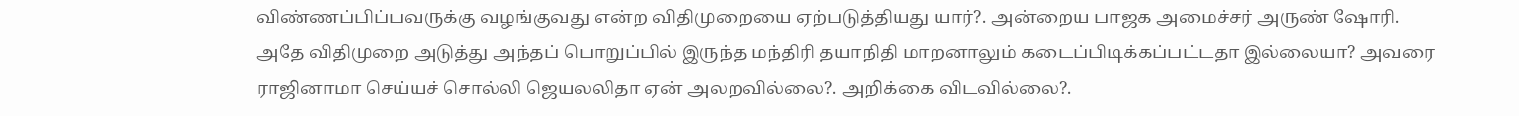விண்ணப்பிப்பவருக்கு வழங்குவது என்ற விதிமுறையை ஏற்படுத்தியது யார்?. அன்றைய பாஜக அமைச்சர் அருண் ஷோரி.
அதே விதிமுறை அடுத்து அந்தப் பொறுப்பில் இருந்த மந்திரி தயாநிதி மாறனாலும் கடைப்பிடிக்கப்பட்டதா இல்லையா? அவரை ராஜினாமா செய்யச் சொல்லி ஜெயலலிதா ஏன் அலறவில்லை?. அறிக்கை விடவில்லை?.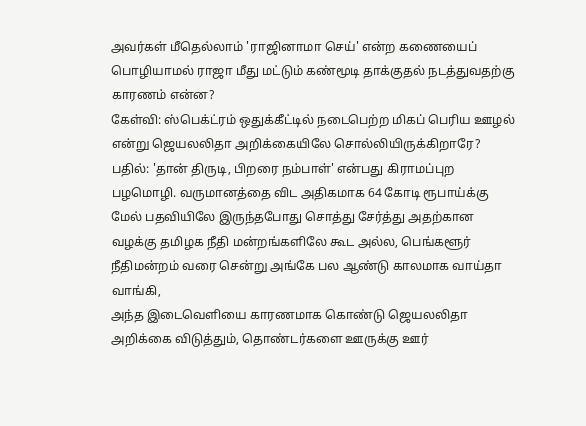அவர்கள் மீதெல்லாம் 'ராஜினாமா செய்' என்ற கணையைப் பொழியாமல் ராஜா மீது மட்டும் கண்மூடி தாக்குதல் நடத்துவதற்கு காரணம் என்ன?
கேள்வி: ஸ்பெக்ட்ரம் ஒதுக்கீட்டில் நடைபெற்ற மிகப் பெரிய ஊழல் என்று ஜெயலலிதா அறிக்கையிலே சொல்லியிருக்கிறாரே?
பதில்: 'தான் திருடி, பிறரை நம்பாள்' என்பது கிராமப்புற பழமொழி. வருமானத்தை விட அதிகமாக 64 கோடி ரூபாய்க்கு மேல் பதவியிலே இருந்தபோது சொத்து சேர்த்து அதற்கான வழக்கு தமிழக நீதி மன்றங்களிலே கூட அல்ல, பெங்களூர் நீதிமன்றம் வரை சென்று அங்கே பல ஆண்டு காலமாக வாய்தா வாங்கி,
அந்த இடைவெளியை காரணமாக கொண்டு ஜெயலலிதா அறிக்கை விடுத்தும், தொண்டர்களை ஊருக்கு ஊர்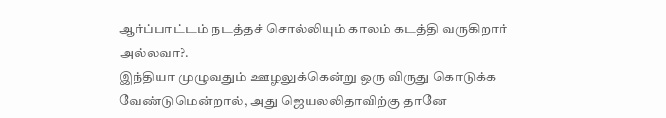ஆர்ப்பாட்டம் நடத்தச் சொல்லியும் காலம் கடத்தி வருகிறார் அல்லவா?.
இந்தியா முழுவதும் ஊழலுக்கென்று ஒரு விருது கொடுக்க வேண்டுமென்றால், அது ஜெயலலிதாவிற்கு தானே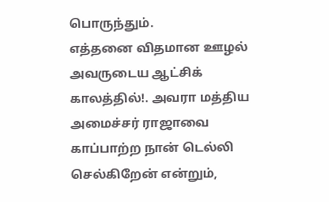பொருந்தும்.
எத்தனை விதமான ஊழல் அவருடைய ஆட்சிக் காலத்தில்!. அவரா மத்திய அமைச்சர் ராஜாவை காப்பாற்ற நான் டெல்லி செல்கிறேன் என்றும்,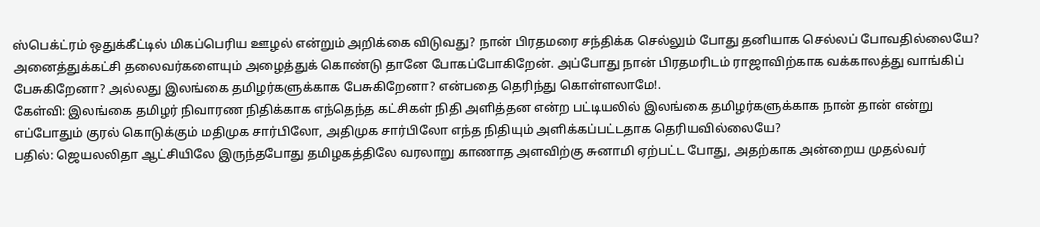ஸ்பெக்ட்ரம் ஒதுக்கீட்டில் மிகப்பெரிய ஊழல் என்றும் அறிக்கை விடுவது? நான் பிரதமரை சந்திக்க செல்லும் போது தனியாக செல்லப் போவதில்லையே? அனைத்துக்கட்சி தலைவர்களையும் அழைத்துக் கொண்டு தானே போகப்போகிறேன். அப்போது நான் பிரதமரிடம் ராஜாவிற்காக வக்காலத்து வாங்கிப் பேசுகிறேனா? அல்லது இலங்கை தமிழர்களுக்காக பேசுகிறேனா? என்பதை தெரிந்து கொள்ளலாமே!.
கேள்வி: இலங்கை தமிழர் நிவாரண நிதிக்காக எந்தெந்த கட்சிகள் நிதி அளித்தன என்ற பட்டியலில் இலங்கை தமிழர்களுக்காக நான் தான் என்று எப்போதும் குரல் கொடுக்கும் மதிமுக சார்பிலோ, அதிமுக சார்பிலோ எந்த நிதியும் அளிக்கப்பட்டதாக தெரியவில்லையே?
பதில்: ஜெயலலிதா ஆட்சியிலே இருந்தபோது தமிழகத்திலே வரலாறு காணாத அளவிற்கு சுனாமி ஏற்பட்ட போது, அதற்காக அன்றைய முதல்வர்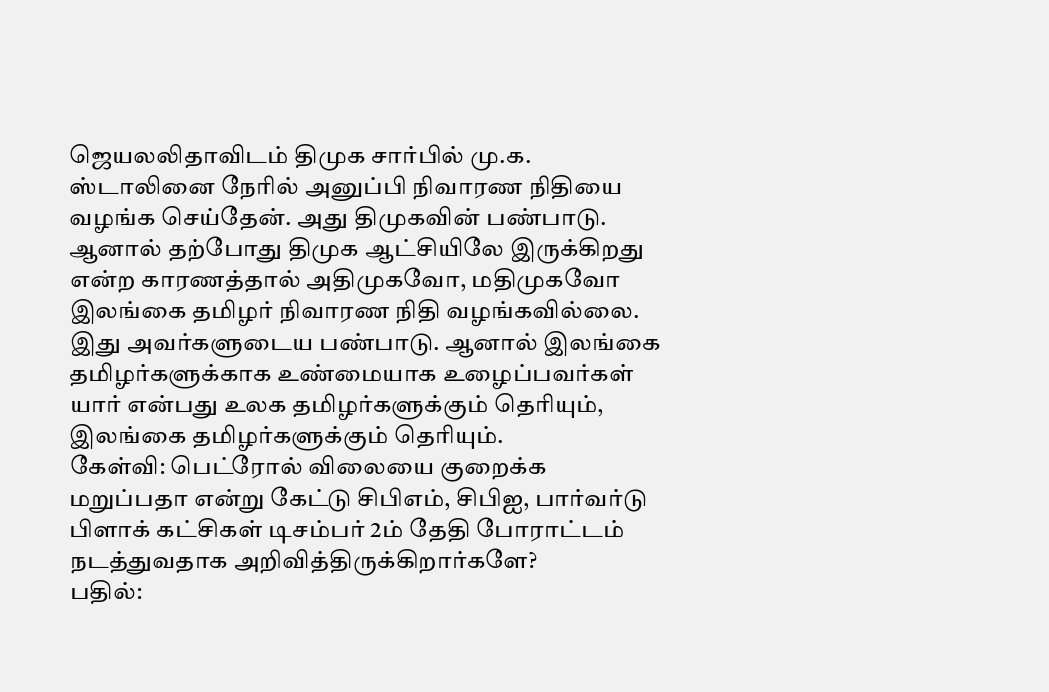ஜெயலலிதாவிடம் திமுக சார்பில் மு.க. ஸ்டாலினை நேரில் அனுப்பி நிவாரண நிதியை வழங்க செய்தேன். அது திமுகவின் பண்பாடு. ஆனால் தற்போது திமுக ஆட்சியிலே இருக்கிறது என்ற காரணத்தால் அதிமுகவோ, மதிமுகவோ இலங்கை தமிழர் நிவாரண நிதி வழங்கவில்லை. இது அவர்களுடைய பண்பாடு. ஆனால் இலங்கை தமிழர்களுக்காக உண்மையாக உழைப்பவர்கள் யார் என்பது உலக தமிழர்களுக்கும் தெரியும், இலங்கை தமிழர்களுக்கும் தெரியும்.
கேள்வி: பெட்ரோல் விலையை குறைக்க மறுப்பதா என்று கேட்டு சிபிஎம், சிபிஐ, பார்வர்டு பிளாக் கட்சிகள் டிசம்பர் 2ம் தேதி போராட்டம் நடத்துவதாக அறிவித்திருக்கிறார்களே?
பதில்: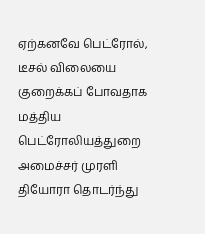ஏற்கனவே பெட்ரோல், டீசல் விலையை குறைக்கப் போவதாக மத்திய பெட்ரோலியத்துறை அமைச்சர் முரளி தியோரா தொடர்ந்து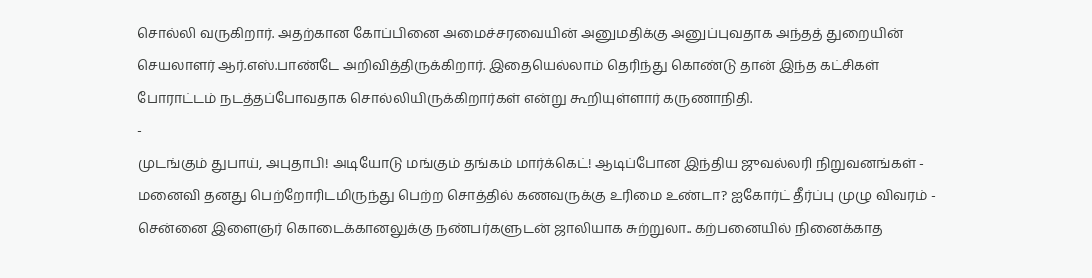சொல்லி வருகிறார். அதற்கான கோப்பினை அமைச்சரவையின் அனுமதிக்கு அனுப்புவதாக அந்தத் துறையின் செயலாளர் ஆர்.எஸ்.பாண்டே அறிவித்திருக்கிறார். இதையெல்லாம் தெரிந்து கொண்டு தான் இந்த கட்சிகள் போராட்டம் நடத்தப்போவதாக சொல்லியிருக்கிறார்கள் என்று கூறியுள்ளார் கருணாநிதி.
-
முடங்கும் துபாய், அபுதாபி! அடியோடு மங்கும் தங்கம் மார்க்கெட்! ஆடிப்போன இந்திய ஜுவல்லரி நிறுவனங்கள் -
மனைவி தனது பெற்றோரிடமிருந்து பெற்ற சொத்தில் கணவருக்கு உரிமை உண்டா? ஐகோர்ட் தீர்ப்பு முழு விவரம் -
சென்னை இளைஞர் கொடைக்கானலுக்கு நண்பர்களுடன் ஜாலியாக சுற்றுலா.. கற்பனையில் நினைக்காத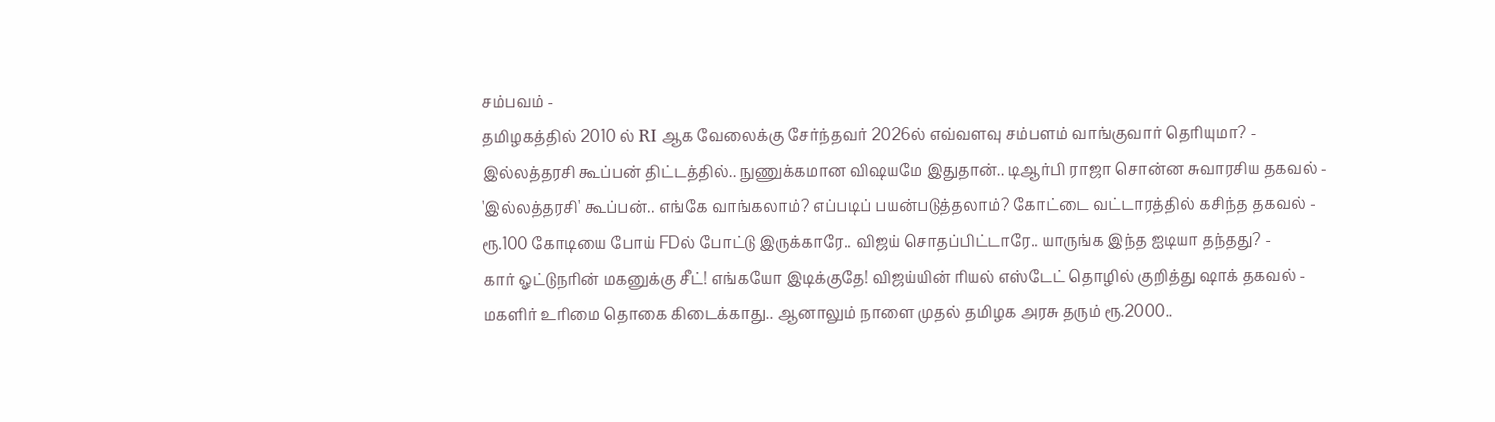சம்பவம் -
தமிழகத்தில் 2010 ல் RI ஆக வேலைக்கு சேர்ந்தவர் 2026ல் எவ்வளவு சம்பளம் வாங்குவார் தெரியுமா? -
இல்லத்தரசி கூப்பன் திட்டத்தில்.. நுணுக்கமான விஷயமே இதுதான்.. டிஆர்பி ராஜா சொன்ன சுவாரசிய தகவல் -
'இல்லத்தரசி' கூப்பன்.. எங்கே வாங்கலாம்? எப்படிப் பயன்படுத்தலாம்? கோட்டை வட்டாரத்தில் கசிந்த தகவல் -
ரூ.100 கோடியை போய் FDல் போட்டு இருக்காரே.. விஜய் சொதப்பிட்டாரே.. யாருங்க இந்த ஐடியா தந்தது? -
கார் ஓட்டுநரின் மகனுக்கு சீட்! எங்கயோ இடிக்குதே! விஜய்யின் ரியல் எஸ்டேட் தொழில் குறித்து ஷாக் தகவல் -
மகளிர் உரிமை தொகை கிடைக்காது.. ஆனாலும் நாளை முதல் தமிழக அரசு தரும் ரூ.2000..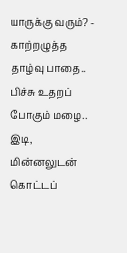யாருக்கு வரும்? -
காற்றழுத்த தாழ்வு பாதை.. பிச்சு உதறப் போகும் மழை.. இடி, மின்னலுடன் கொட்டப்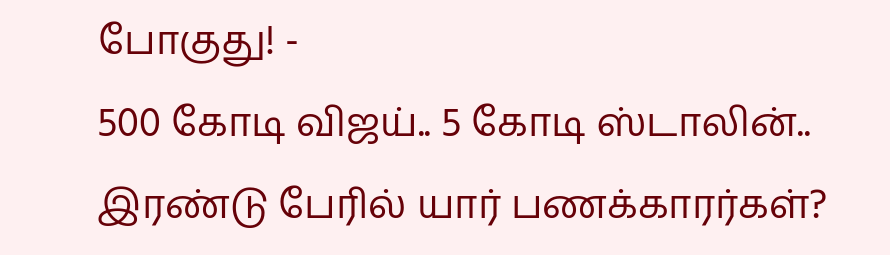போகுது! -
500 கோடி விஜய்.. 5 கோடி ஸ்டாலின்.. இரண்டு பேரில் யார் பணக்காரர்கள்?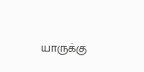யாருக்கு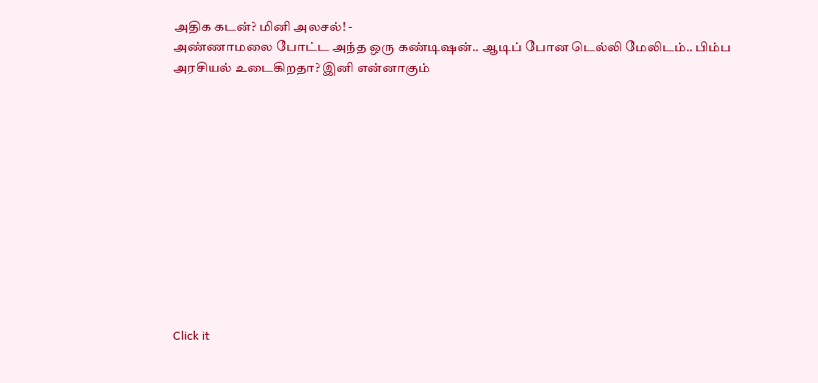அதிக கடன்? மினி அலசல்! -
அண்ணாமலை போட்ட அந்த ஒரு கண்டிஷன்.. ஆடிப் போன டெல்லி மேலிடம்.. பிம்ப அரசியல் உடைகிறதா? இனி என்னாகும்












Click it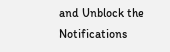and Unblock the Notifications